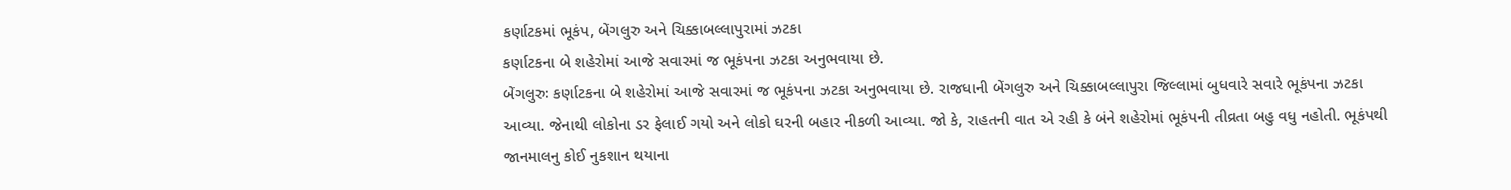કર્ણાટકમાં ભૂકંપ, બેંગલુરુ અને ચિક્કાબલ્લાપુરામાં ઝટકા
કર્ણાટકના બે શહેરોમાં આજે સવારમાં જ ભૂકંપના ઝટકા અનુભવાયા છે.
બેંગલુરુઃ કર્ણાટકના બે શહેરોમાં આજે સવારમાં જ ભૂકંપના ઝટકા અનુભવાયા છે. રાજધાની બેંગલુરુ અને ચિક્કાબલ્લાપુરા જિલ્લામાં બુધવારે સવારે ભૂકંપના ઝટકા આવ્યા. જેનાથી લોકોના ડર ફેલાઈ ગયો અને લોકો ઘરની બહાર નીકળી આવ્યા. જો કે, રાહતની વાત એ રહી કે બંને શહેરોમાં ભૂકંપની તીવ્રતા બહુ વધુ નહોતી. ભૂકંપથી જાનમાલનુ કોઈ નુકશાન થયાના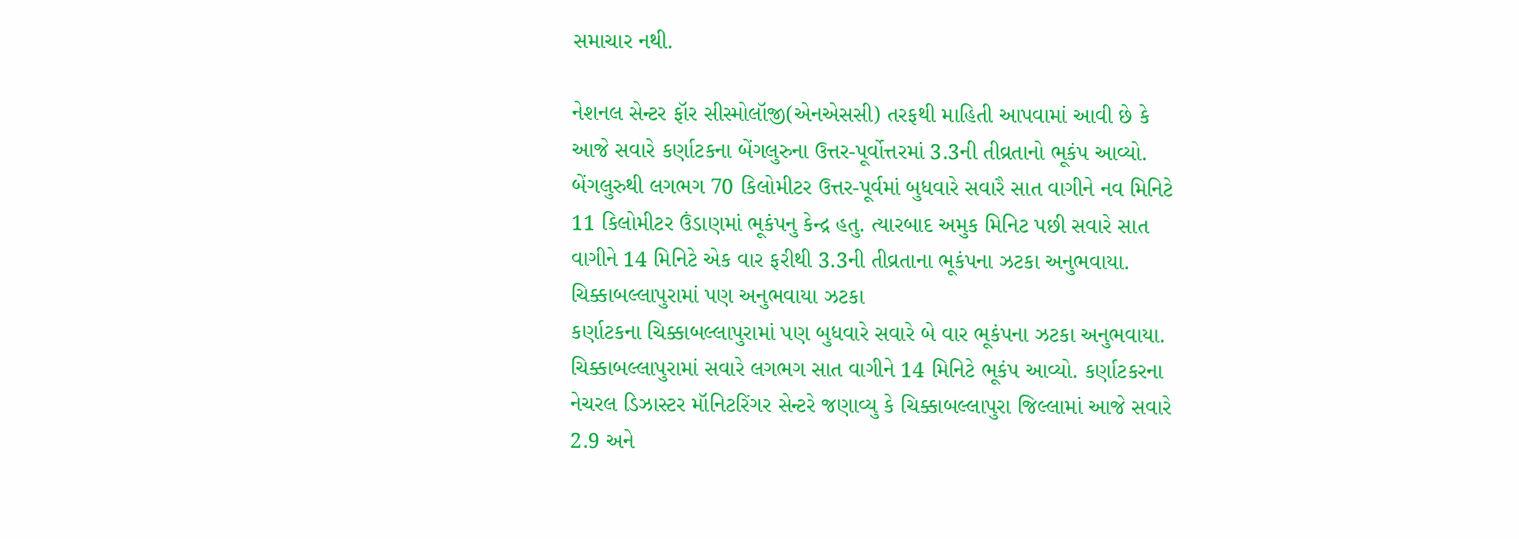સમાચાર નથી.

નેશનલ સેન્ટર ફૉર સીસ્મોલૉજી(એનએસસી) તરફથી માહિતી આપવામાં આવી છે કે આજે સવારે કર્ણાટકના બેંગલુરુના ઉત્તર-પૂર્વોત્તરમાં 3.3ની તીવ્રતાનો ભૂકંપ આવ્યો. બેંગલુરુથી લગભગ 70 કિલોમીટર ઉત્તર-પૂર્વમાં બુધવારે સવારૈ સાત વાગીને નવ મિનિટે 11 કિલોમીટર ઉંડાણમાં ભૂકંપનુ કેન્દ્ર હતુ. ત્યારબાદ અમુક મિનિટ પછી સવારે સાત વાગીને 14 મિનિટે એક વાર ફરીથી 3.3ની તીવ્રતાના ભૂકંપના ઝટકા અનુભવાયા.
ચિક્કાબલ્લાપુરામાં પણ અનુભવાયા ઝટકા
કર્ણાટકના ચિક્કાબલ્લાપુરામાં પણ બુધવારે સવારે બે વાર ભૂકંપના ઝટકા અનુભવાયા. ચિક્કાબલ્લાપુરામાં સવારે લગભગ સાત વાગીને 14 મિનિટે ભૂકંપ આવ્યો. કર્ણાટકરના નેચરલ ડિઝાસ્ટર મૉનિટરિંગર સેન્ટરે જણાવ્યુ કે ચિક્કાબલ્લાપુરા જિલ્લામાં આજે સવારે 2.9 અને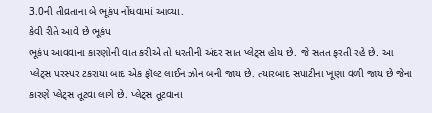3.0ની તીવ્રતાના બે ભૂકંપ નોંધવામાં આવ્યા.
કેવી રીતે આવે છે ભૂકંપ
ભૂકંપ આવવાના કારણોની વાત કરીએ તો ધરતીની અંદર સાત પ્લેટ્સ હોય છે. જે સતત ફરતી રહે છે. આ પ્લેટ્સ પરસ્પર ટકરાયા બાદ એક ફૉલ્ટ લાઈન ઝોન બની જાય છે. ત્યારબાદ સપાટીના ખૂણા વળી જાય છે જેના કારણે પ્લેટ્સ તૂટવા લાગે છે. પ્લેટ્સ તૂટવાના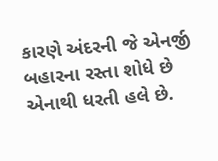કારણે અંદરની જે એનર્જી બહારના રસ્તા શોધે છે એનાથી ધરતી હલે છે.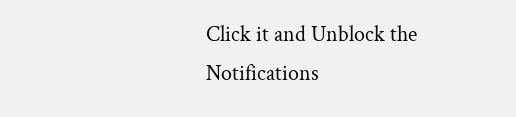Click it and Unblock the Notifications